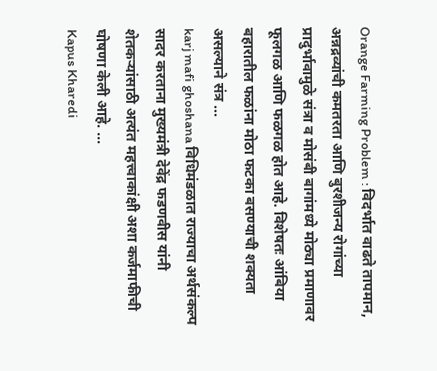Orange Farming Problem : विदर्भात वाढते तापमान, अन्नद्रव्यांची कमतरता आणि बुरशीजन्य रोगांच्या प्रादुर्भावामुळे संत्रा व मोसंबी बागांमध्ये मोठ्या प्रमाणावर फूलगळ आणि फळगळ होत आहे. विशेषतः आंबिया बहारातील फळांना मोठा फटका बसण्याची शक्यता असल्याने संत्र ...
karj mafi ghoshana विधिमंडळात राज्याचा अर्थसंकल्प सादर करताना मुख्यमंत्री देवेंद्र फडणवीस यांनी शेतकऱ्यांसाठी अत्यंत महत्त्वाकांक्षी अशा कर्जमाफीची घोषणा केली आहे. ...
Kapus Kharedi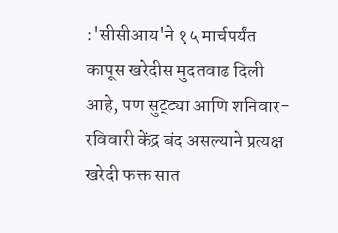:'सीसीआय'ने १५ मार्चपर्यंत कापूस खरेदीस मुदतवाढ दिली आहे, पण सुट्ट्या आणि शनिवार-रविवारी केंद्र बंद असल्याने प्रत्यक्ष खरेदी फक्त सात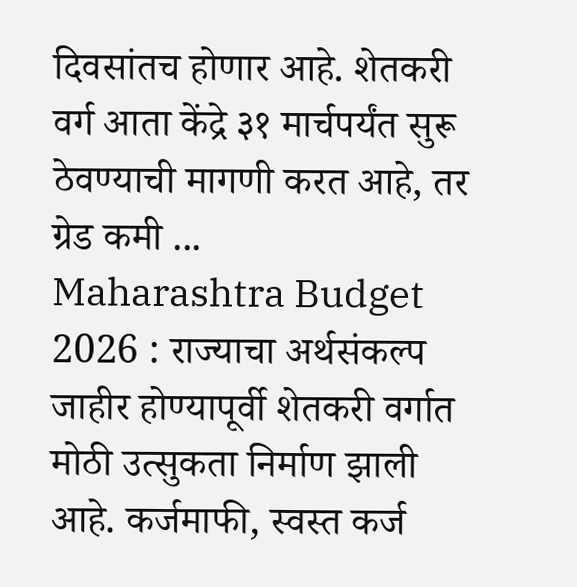दिवसांतच होणार आहे. शेतकरी वर्ग आता केंद्रे ३१ मार्चपर्यंत सुरू ठेवण्याची मागणी करत आहे, तर ग्रेड कमी ...
Maharashtra Budget 2026 : राज्याचा अर्थसंकल्प जाहीर होण्यापूर्वी शेतकरी वर्गात मोठी उत्सुकता निर्माण झाली आहे. कर्जमाफी, स्वस्त कर्ज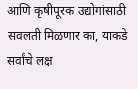आणि कृषीपूरक उद्योगांसाठी सवलती मिळणार का, याकडे सर्वांचे लक्ष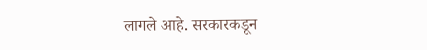लागले आहे. सरकारकडून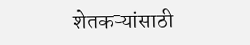शेतकऱ्यांसाठी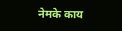नेमके काय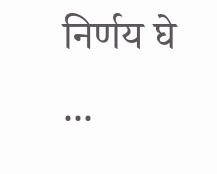निर्णय घे ...